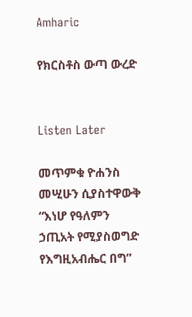Amharic

የክርስቶስ ውጣ ውረድ


Listen Later

መጥምቁ ዮሐንስ መሢሁን ሲያስተዋውቅ “እነሆ የዓለምን ኃጢአት የሚያስወግድ የእግዚአብሔር በግ”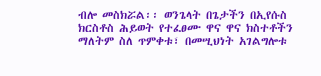ብሎ መስክሯል፡፡ ወንጌላት በጌታችን በኢየሱስ ክርስቶስ ሕይወት የተፈፀሙ ዋና ዋና ክስተቶችን ማለትም ስለ ጥምቀቱ፣ በመሢህነት አገልግሎቱ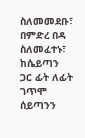ስለመመደቡ፣ በምድረ በዳ ስለመፈተኑ፣ ከሴይጣን ጋር ፊት ለፊት ገጥሞ ሰይጣንን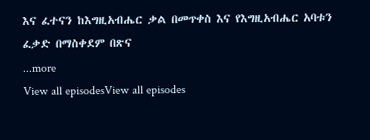እና ፈተናን ከእግዚአብሔር ቃል በመጥቀስ እና የእግዚአብሔር አባቱን ፈቃድ በማስቀደም በጽና
...more
View all episodesView all episodes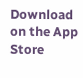Download on the App Store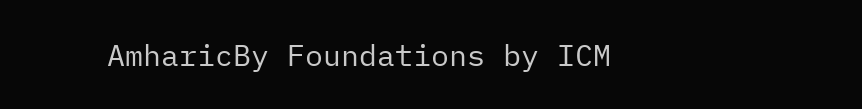AmharicBy Foundations by ICM